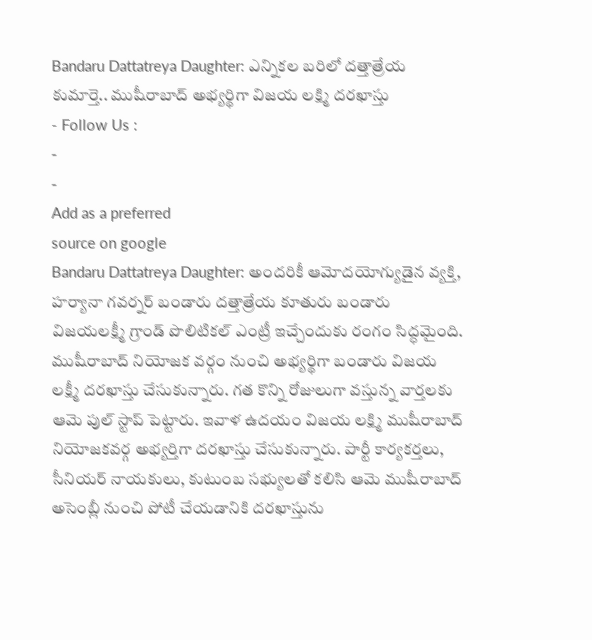Bandaru Dattatreya Daughter: ఎన్నికల బరిలో దత్తాత్రేయ కుమార్తె.. ముషీరాబాద్ అభ్యర్థిగా విజయ లక్ష్మి దరఖాస్తు
- Follow Us :
-
-
Add as a preferred
source on google
Bandaru Dattatreya Daughter: అందరికీ ఆమోదయోగ్యుడైన వ్యక్తి, హర్యానా గవర్నర్ బండారు దత్తాత్రేయ కూతురు బండారు విజయలక్ష్మీ గ్రాండ్ పొలిటికల్ ఎంట్రీ ఇచ్చేందుకు రంగం సిద్ధమైంది. ముషీరాబాద్ నియోజక వర్గం నుంచి అభ్యర్థిగా బండారు విజయ లక్ష్మీ దరఖాస్తు చేసుకున్నారు. గత కొన్ని రోజులుగా వస్తున్న వార్తలకు ఆమె పుల్ స్టాప్ పెట్టారు. ఇవాళ ఉదయం విజయ లక్ష్మి ముషీరాబాద్ నియోజకవర్గ అభ్యర్తిగా దరఖాస్తు చేసుకున్నారు. పార్టీ కార్యకర్తలు, సీనియర్ నాయకులు, కుటుంబ సభ్యులతో కలిసి ఆమె ముషీరాబాద్ అసెంబ్లీ నుంచి పోటీ చేయడానికి దరఖాస్తును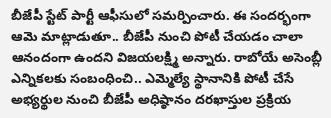బీజేపీ స్టేట్ పార్టీ ఆఫీసులో సమర్పించారు. ఈ సందర్భంగా ఆమె మాట్లాడుతూ.. బీజేపీ నుంచి పోటీ చేయడం చాలా ఆనందంగా ఉందని విజయలక్ష్మి అన్నారు. రాబోయే అసెంబ్లీ ఎన్నికలకు సంబంధించి.. ఎమ్మెల్యే స్థానానికి పోటీ చేసే అభ్యర్థుల నుంచి బీజేపీ అధిష్ఠానం దరఖాస్తుల ప్రక్రియ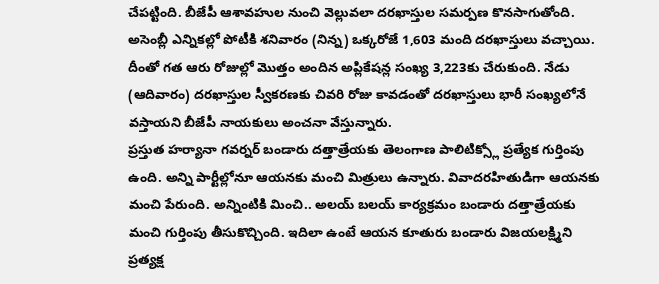చేపట్టింది. బీజేపీ ఆశావహుల నుంచి వెల్లువలా దరఖాస్తుల సమర్పణ కొనసాగుతోంది. అసెంబ్లీ ఎన్నికల్లో పోటీకి శనివారం (నిన్న) ఒక్కరోజే 1,603 మంది దరఖాస్తులు వచ్చాయి. దీంతో గత ఆరు రోజుల్లో మొత్తం అందిన అప్లికేషన్ల సంఖ్య 3,223కు చేరుకుంది. నేడు (ఆదివారం) దరఖాస్తుల స్వీకరణకు చివరి రోజు కావడంతో దరఖాస్తులు భారీ సంఖ్యలోనే వస్తాయని బీజేపీ నాయకులు అంచనా వేస్తున్నారు.
ప్రస్తుత హర్యానా గవర్నర్ బండారు దత్తాత్రేయకు తెలంగాణ పాలిటిక్స్లో ప్రత్యేక గుర్తింపు ఉంది. అన్ని పార్టీల్లోనూ ఆయనకు మంచి మిత్రులు ఉన్నారు. వివాదరహితుడిగా ఆయనకు మంచి పేరుంది. అన్నింటికి మించి.. అలయ్ బలయ్ కార్యక్రమం బండారు దత్తాత్రేయకు మంచి గుర్తింపు తీసుకొచ్చింది. ఇదిలా ఉంటే ఆయన కూతురు బండారు విజయలక్ష్మిని ప్రత్యక్ష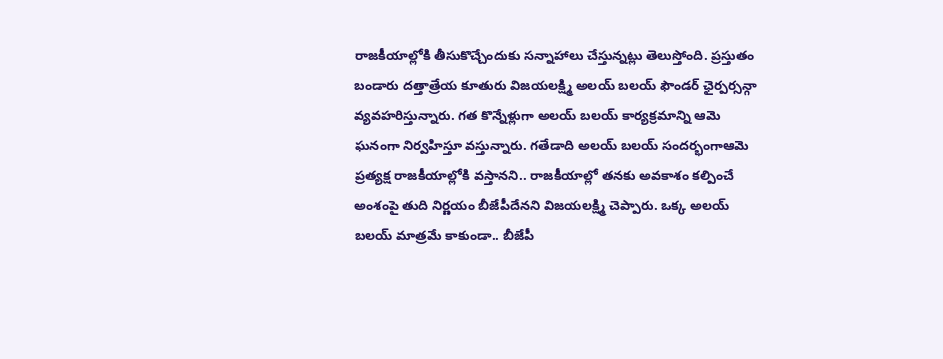రాజకీయాల్లోకి తీసుకొచ్చేందుకు సన్నాహాలు చేస్తున్నట్లు తెలుస్తోంది. ప్రస్తుతం బండారు దత్తాత్రేయ కూతురు విజయలక్ష్మి అలయ్ బలయ్ ఫౌండర్ ఛైర్పర్సన్గా వ్యవహరిస్తున్నారు. గత కొన్నేళ్లుగా అలయ్ బలయ్ కార్యక్రమాన్ని ఆమె ఘనంగా నిర్వహిస్తూ వస్తున్నారు. గతేడాది అలయ్ బలయ్ సందర్భంగాఆమె ప్రత్యక్ష రాజకీయాల్లోకి వస్తానని.. రాజకీయాల్లో తనకు అవకాశం కల్పించే అంశంపై తుది నిర్ణయం బీజేపీదేనని విజయలక్ష్మి చెప్పారు. ఒక్క అలయ్ బలయ్ మాత్రమే కాకుండా.. బీజేపీ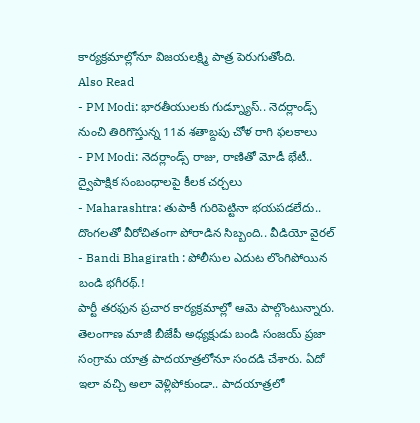కార్యక్రమాల్లోనూ విజయలక్ష్మి పాత్ర పెరుగుతోంది.
Also Read
- PM Modi: భారతీయులకు గుడ్న్యూస్.. నెదర్లాండ్స్ నుంచి తిరిగొస్తున్న 11వ శతాబ్దపు చోళ రాగి ఫలకాలు
- PM Modi: నెదర్లాండ్స్ రాజు, రాణితో మోడీ భేటీ.. ద్వైపాక్షిక సంబంధాలపై కీలక చర్చలు
- Maharashtra: తుపాకీ గురిపెట్టినా భయపడలేదు.. దొంగలతో వీరోచితంగా పోరాడిన సిబ్బంది.. వీడియో వైరల్
- Bandi Bhagirath : పోలీసుల ఎదుట లొంగిపోయిన బండి భగీరథ్.!
పార్టీ తరఫున ప్రచార కార్యక్రమాల్లో ఆమె పాల్గొంటున్నారు. తెలంగాణ మాజీ బీజేపీ అధ్యక్షుడు బండి సంజయ్ ప్రజా సంగ్రామ యాత్ర పాదయాత్రలోనూ సందడి చేశారు. ఏదో ఇలా వచ్చి అలా వెళ్లిపోకుండా.. పాదయాత్రలో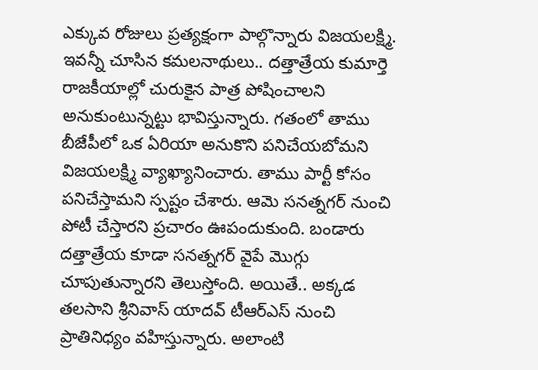ఎక్కువ రోజులు ప్రత్యక్షంగా పాల్గొన్నారు విజయలక్ష్మి. ఇవన్నీ చూసిన కమలనాథులు.. దత్తాత్రేయ కుమార్తె రాజకీయాల్లో చురుకైన పాత్ర పోషించాలని అనుకుంటున్నట్టు భావిస్తున్నారు. గతంలో తాము బీజేపీలో ఒక ఏరియా అనుకొని పనిచేయబోమని విజయలక్ష్మి వ్యాఖ్యానించారు. తాము పార్టీ కోసం పనిచేస్తామని స్పష్టం చేశారు. ఆమె సనత్నగర్ నుంచి పోటీ చేస్తారని ప్రచారం ఊపందుకుంది. బండారు దత్తాత్రేయ కూడా సనత్నగర్ వైపే మొగ్గు చూపుతున్నారని తెలుస్తోంది. అయితే.. అక్కడ తలసాని శ్రీనివాస్ యాదవ్ టీఆర్ఎస్ నుంచి ప్రాతినిధ్యం వహిస్తున్నారు. అలాంటి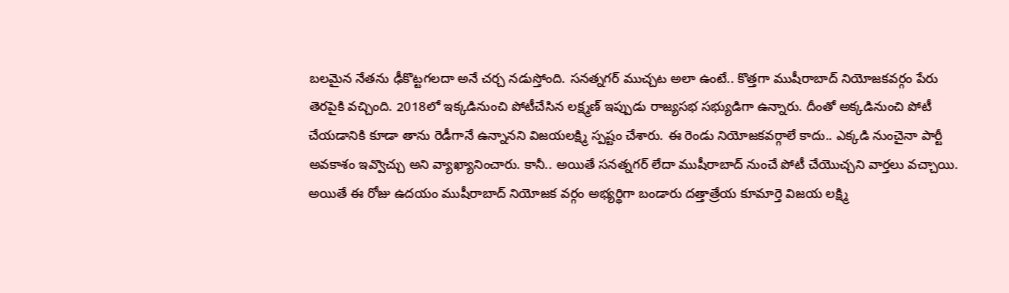బలమైన నేతను ఢీకొట్టగలదా అనే చర్చ నడుస్తోంది. సనత్నగర్ ముచ్చట అలా ఉంటే.. కొత్తగా ముషీరాబాద్ నియోజకవర్గం పేరు తెరపైకి వచ్చింది. 2018లో ఇక్కడినుంచి పోటీచేసిన లక్ష్మణ్ ఇప్పుడు రాజ్యసభ సభ్యుడిగా ఉన్నారు. దీంతో అక్కడినుంచి పోటీ చేయడానికి కూడా తాను రెడీగానే ఉన్నానని విజయలక్ష్మి స్పష్టం చేశారు. ఈ రెండు నియోజకవర్గాలే కాదు.. ఎక్కడి నుంచైనా పార్టీ అవకాశం ఇవ్వొచ్చు అని వ్యాఖ్యానించారు. కానీ.. అయితే సనత్నగర్ లేదా ముషీరాబాద్ నుంచే పోటీ చేయొచ్చని వార్తలు వచ్చాయి. అయితే ఈ రోజు ఉదయం ముషీరాబాద్ నియోజక వర్గం అభ్యర్థిగా బండారు దత్తాత్రేయ కూమార్తె విజయ లక్ష్మి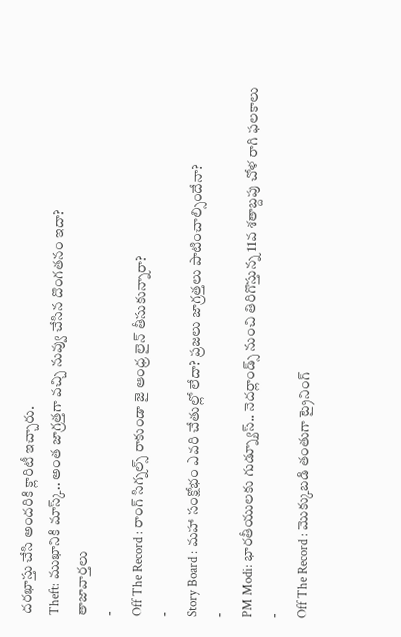దరఖాస్తు చేసి అందరికి క్లారిటీ ఇచ్చారు.
Theft: ముఖానికి మాస్క్.. అంత జాగ్రత్తగా వచ్చి నువ్వు చేసిన దొంగతనం ఇదా?
తాజావార్తలు
-
Off The Record : రాంగ్ సిగ్నల్స్ రాకుండా జై ఆంధ్ర లైన్ తీసుకున్నారా?
-
Story Board : మహా సంక్షోభం ఎవరి చేతుల్లో లేదా? ప్రజలు జాగ్రత్తలు పాటించాల్సిందేనా?
-
PM Modi: భారతీయులకు గుడ్న్యూస్.. నెదర్లాండ్స్ నుంచి తిరిగొస్తున్న 11వ శతాబ్దపు చోళ రాగి ఫలకాలు
-
Off The Record : మొక్కుబడి తంతుగా ట్రైనింగ్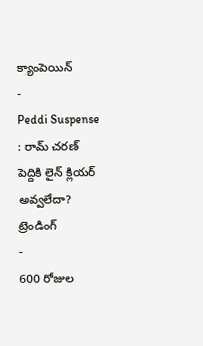క్యాంపెయిన్
-
Peddi Suspense : రామ్ చరణ్ పెద్దికి లైన్ క్లియర్ అవ్వలేదా?
ట్రెండింగ్
-
600 రోజుల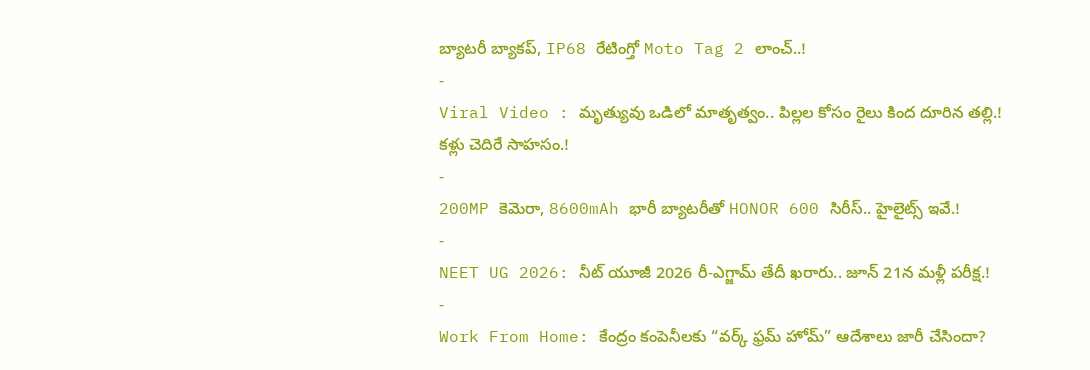బ్యాటరీ బ్యాకప్, IP68 రేటింగ్తో Moto Tag 2 లాంచ్..!
-
Viral Video : మృత్యువు ఒడిలో మాతృత్వం.. పిల్లల కోసం రైలు కింద దూరిన తల్లి.! కళ్లు చెదిరే సాహసం.!
-
200MP కెమెరా, 8600mAh భారీ బ్యాటరీతో HONOR 600 సిరీస్.. హైలైట్స్ ఇవే.!
-
NEET UG 2026: నీట్ యూజీ 2026 రీ-ఎగ్జామ్ తేదీ ఖరారు.. జూన్ 21న మళ్లీ పరీక్ష.!
-
Work From Home: కేంద్రం కంపెనీలకు “వర్క్ ఫ్రమ్ హోమ్” ఆదేశాలు జారీ చేసిందా?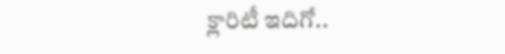క్లారిటీ ఇదిగో..